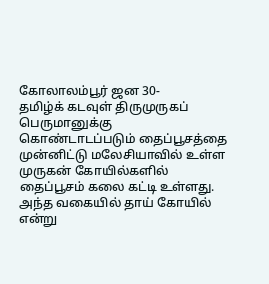கோலாலம்பூர் ஜன 30-
தமிழ்க் கடவுள் திருமுருகப் பெருமானுக்கு கொண்டாடப்படும் தைப்பூசத்தை முன்னிட்டு மலேசியாவில் உள்ள முருகன் கோயில்களில் தைப்பூசம் கலை கட்டி உள்ளது.
அந்த வகையில் தாய் கோயில் என்று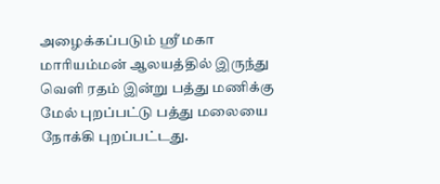அழைக்கப்படும் ஸ்ரீ மகா மாரியம்மன் ஆலயத்தில் இருந்து வெளி ரதம் இன்று பத்து மணிக்கு மேல் புறப்பட்டு பத்து மலையை நோக்கி புறப்பட்டது.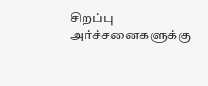சிறப்பு அர்ச்சனைகளுக்கு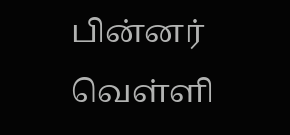பின்னர் வெள்ளி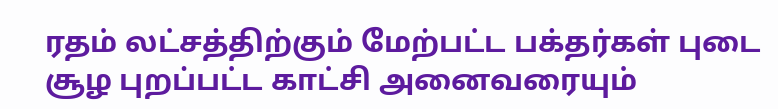ரதம் லட்சத்திற்கும் மேற்பட்ட பக்தர்கள் புடை சூழ புறப்பட்ட காட்சி அனைவரையும்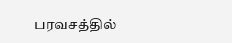பரவசத்தில்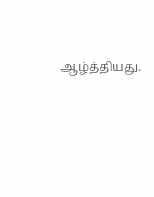ஆழ்த்தியது.